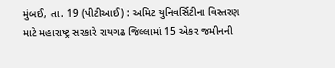મુંબઈ, તા. 19 (પીટીઆઈ) : અમિટ યુનિવર્સિટીના વિસ્તરણ માટે મહારાષ્ટ્ર સરકારે રાયગઢ જિલ્લામાં 15 એકર જમીનની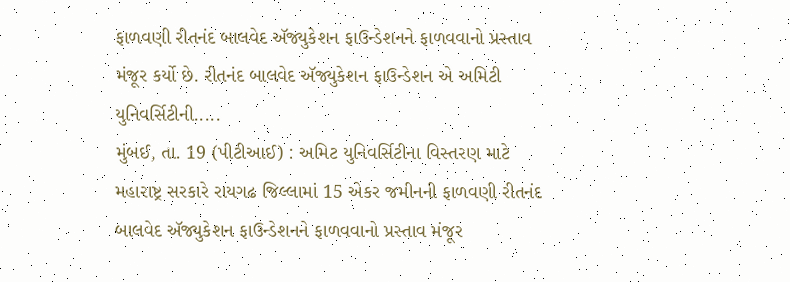ફાળવણી રીતનંદ બાલવેદ ઍજ્યુકેશન ફાઉન્ડેશનને ફાળવવાનો પ્રસ્તાવ મંજૂર કર્યો છે. રીતનંદ બાલવેદ ઍજ્યુકેશન ફાઉન્ડેશન એ અમિટી યુનિવર્સિટીની.....
મુંબઈ, તા. 19 (પીટીઆઈ) : અમિટ યુનિવર્સિટીના વિસ્તરણ માટે મહારાષ્ટ્ર સરકારે રાયગઢ જિલ્લામાં 15 એકર જમીનની ફાળવણી રીતનંદ બાલવેદ ઍજ્યુકેશન ફાઉન્ડેશનને ફાળવવાનો પ્રસ્તાવ મંજૂર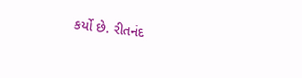કર્યો છે. રીતનંદ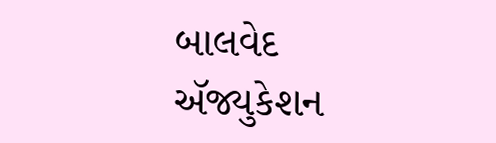બાલવેદ ઍજ્યુકેશન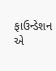ફાઉન્ડેશન એ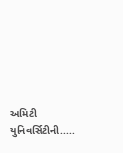અમિટી યુનિવર્સિટીની.....